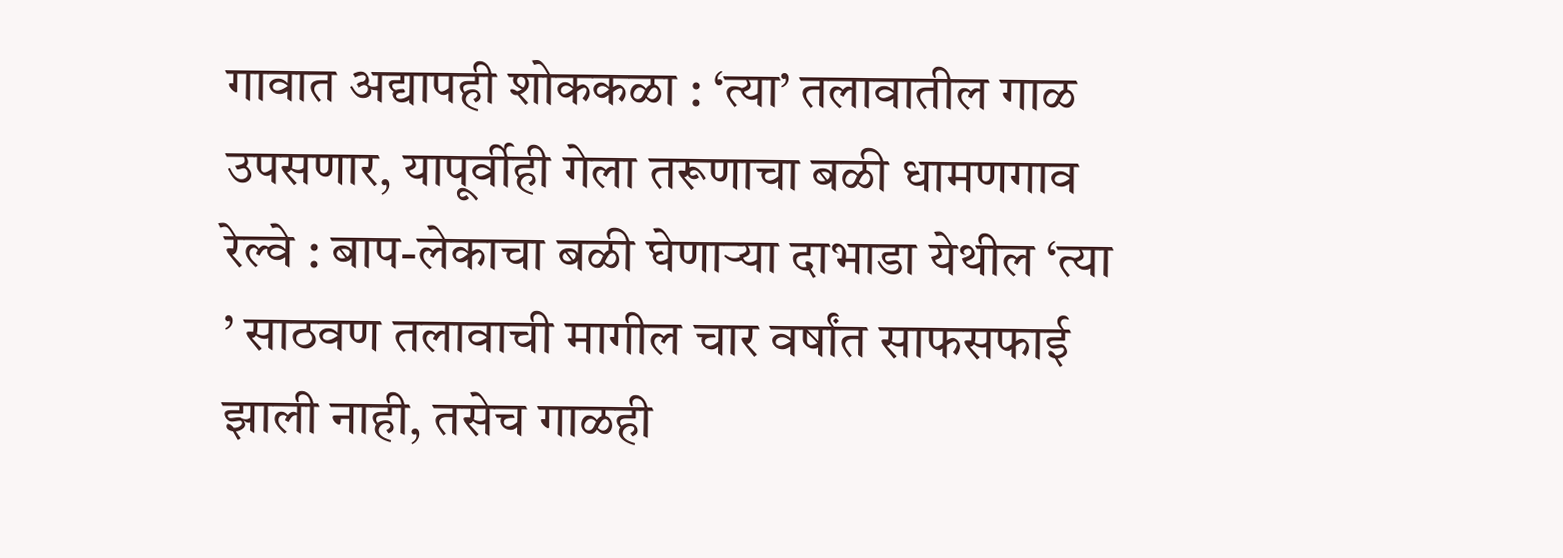गावात अद्यापही शोककळा : ‘त्या’ तलावातील गाळ उपसणार, यापूर्वीही गेला तरूणाचा बळी धामणगाव रेल्वे : बाप-लेकाचा बळी घेणाऱ्या दाभाडा येथील ‘त्या ’ साठवण तलावाची मागील चार वर्षांत साफसफाई झाली नाही, तसेच गाळही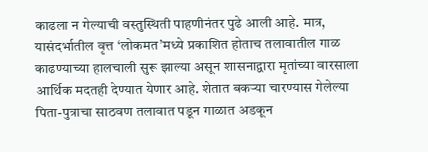काढला न गेल्याची वस्तुस्थिती पाहणीनंतर पुढे आली आहे. मात्र, यासंदर्भातील वृत्त ‘लोकमत’मध्ये प्रकाशित होताच तलावातील गाळ काढण्याच्या हालचाली सुरू झाल्या असून शासनाद्वारा मृतांच्या वारसाला आर्थिक मदतही देण्यात येणार आहे. शेतात बकऱ्या चारण्यास गेलेल्या पिता-पुत्राचा साठवण तलावात पडून गाळात अडकून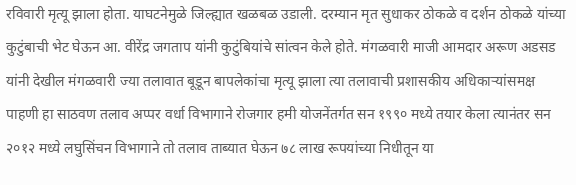रविवारी मृत्यू झाला होता. याघटनेमुळे जिल्ह्यात खळबळ उडाली. दरम्यान मृत सुधाकर ठोकळे व दर्शन ठोकळे यांच्या कुटुंबाची भेट घेऊन आ. वीरेंद्र जगताप यांनी कुटुंबियांचे सांत्वन केले होते. मंगळवारी माजी आमदार अरूण अडसड यांनी देखील मंगळवारी ज्या तलावात बूडून बापलेकांचा मृत्यू झाला त्या तलावाची प्रशासकीय अधिकाऱ्यांसमक्ष पाहणी हा साठवण तलाव अप्पर वर्धा विभागाने रोजगार हमी योजनेंतर्गत सन १९९० मध्ये तयार केला त्यानंतर सन २०१२ मध्ये लघुसिंचन विभागाने तो तलाव ताब्यात घेऊन ७८ लाख रूपयांच्या निधीतून या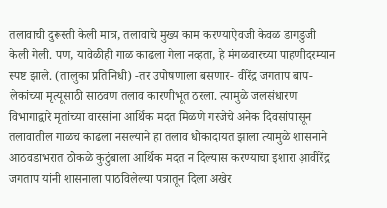तलावाची दुरूस्ती केली मात्र, तलावाचे मुख्य काम करण्याऐवजी केवळ डागडुजी केली गेली. पण, यावेळीही गाळ काढला गेला नव्हता, हे मंगळवारच्या पाहणीदरम्यान स्पष्ट झाले. (तालुका प्रतिनिधी) -तर उपोषणाला बसणार- वीरेंद्र जगताप बाप-लेकांच्या मृत्यूसाठी साठवण तलाव कारणीभूत ठरला. त्यामुळे जलसंधारण विभागाद्वारे मृतांच्या वारसांना आर्थिक मदत मिळणे गरजेचे अनेक दिवसांपासून तलावातील गाळच काढला नसल्याने हा तलाव धोकादायत झाला त्यामुळे शासनाने आठवडाभरात ठोकळे कुटुंबाला आर्थिक मदत न दिल्यास करण्याचा इशारा आ़वीरेंद्र जगताप यांनी शासनाला पाठविलेल्या पत्रातून दिला अखेर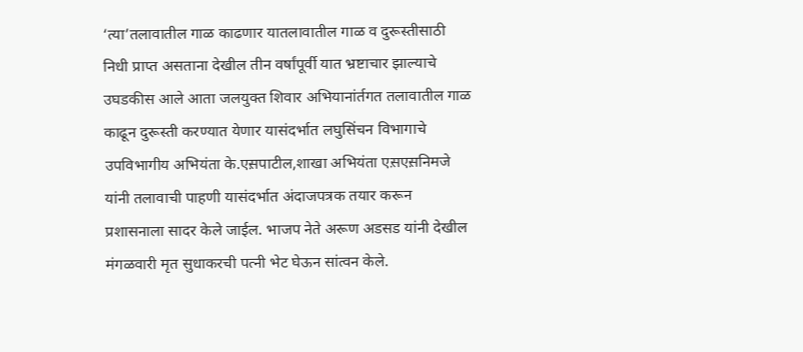‘त्या’तलावातील गाळ काढणार यातलावातील गाळ व दुरूस्तीसाठी निधी प्राप्त असताना देखील तीन वर्षांपूर्वी यात भ्रष्टाचार झाल्याचे उघडकीस आले आता जलयुक्त शिवार अभियानांर्तगत तलावातील गाळ काढून दुरूस्ती करण्यात येणार यासंदर्भात लघुसिंचन विभागाचे उपविभागीय अभियंता के.एस़पाटील,शाखा अभियंता एस़एस़निमजे यांनी तलावाची पाहणी यासंदर्भात अंदाजपत्रक तयार करून प्रशासनाला सादर केले जाईल. भाजप नेते अरूण अडसड यांनी देखील मंगळवारी मृत सुधाकरची पत्नी भेट घेऊन सांत्वन केले.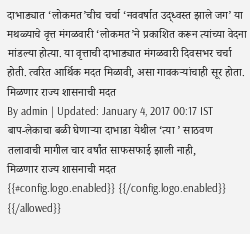दाभाड्यात ‘लोकमत’चीच चर्चा ‘नववर्षात उद्ध्वस्त झाले जग’ या मथळ्याचे वृत्त मंगळवारी ‘लोकमत’ने प्रकाशित करून त्यांच्या वेदना मांडल्या होत्या. या वृत्ताची दाभाड्यात मंगळवारी दिवसभर चर्चा होती. त्वरित आर्थिक मदत मिळावी, असा गावकऱ्यांचाही सूर होता.
मिळणार राज्य शासनाची मदत
By admin | Updated: January 4, 2017 00:17 IST
बाप-लेकाचा बळी घेणाऱ्या दाभाडा येथील ‘त्या ’ साठवण तलावाची मागील चार वर्षांत साफसफाई झाली नाही,
मिळणार राज्य शासनाची मदत
{{#config.logo.enabled}} {{/config.logo.enabled}}
{{/allowed}}